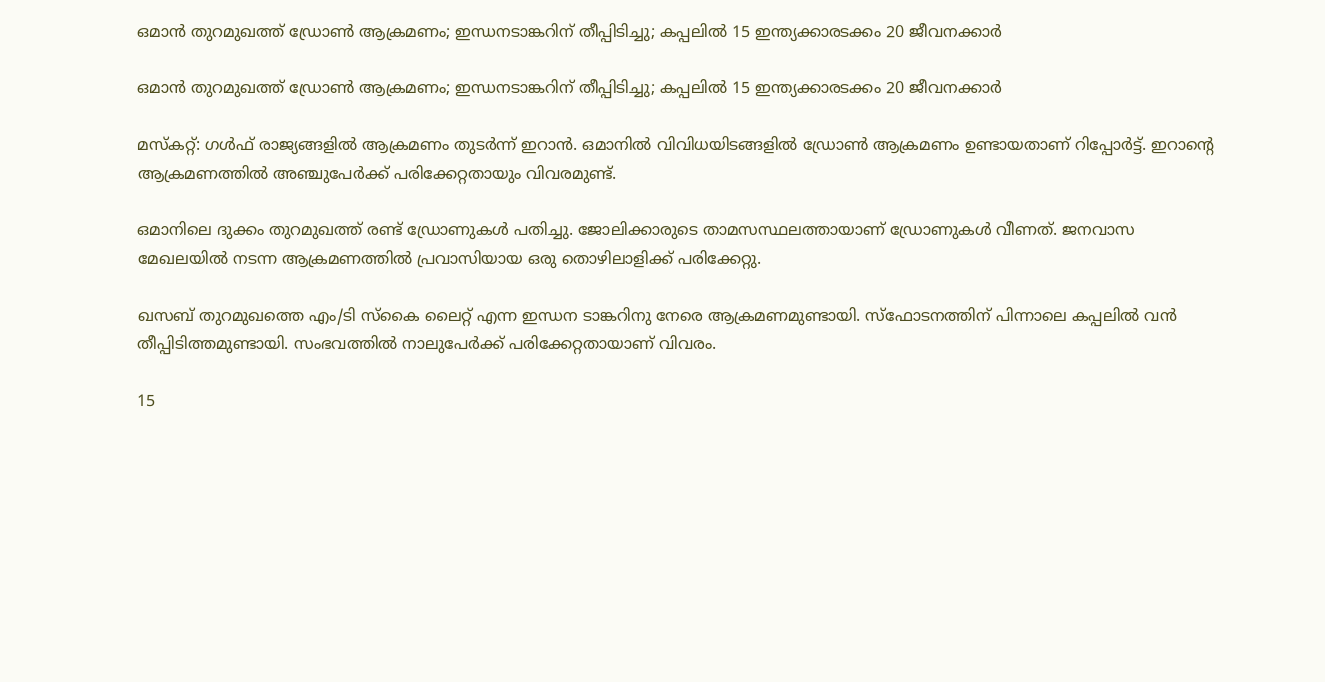ഒമാൻ തുറമുഖത്ത് ഡ്രോൺ ആക്രമണം; ഇന്ധനടാങ്കറിന് തീപ്പിടിച്ചു; കപ്പലിൽ 15 ഇന്ത്യക്കാരടക്കം 20 ജീവനക്കാർ

ഒമാൻ തുറമുഖത്ത് ഡ്രോൺ ആക്രമണം; ഇന്ധനടാങ്കറിന് തീപ്പിടിച്ചു; കപ്പലിൽ 15 ഇന്ത്യക്കാരടക്കം 20 ജീവനക്കാർ

മസ്കറ്റ്: ഗൾഫ് രാജ്യങ്ങളിൽ ആക്രമണം തുടർന്ന് ഇറാൻ. ഒമാനിൽ വിവിധയിടങ്ങളിൽ ഡ്രോൺ ആക്രമണം ഉണ്ടായതാണ് റിപ്പോർട്ട്. ഇറാന്റെ ആക്രമണത്തിൽ അഞ്ചുപേർക്ക് പരിക്കേറ്റതായും വിവരമുണ്ട്.

ഒമാനിലെ ദുക്കം തുറമുഖത്ത് രണ്ട് ഡ്രോണുകൾ പതിച്ചു. ജോലിക്കാരുടെ താമസസ്ഥലത്തായാണ് ഡ്രോണുകൾ വീണത്. ജനവാസ മേഖലയിൽ നടന്ന ആക്രമണത്തിൽ പ്രവാസിയായ ഒരു തൊഴിലാളിക്ക് പരിക്കേറ്റു.

ഖസബ് തുറമുഖത്തെ എം/ടി സ്കൈ ലൈറ്റ് എന്ന ഇന്ധന ടാങ്കറിനു നേരെ ആക്രമണമുണ്ടായി. സ്ഫോടനത്തിന് പിന്നാലെ കപ്പലിൽ വൻ തീപ്പിടിത്തമുണ്ടായി. സംഭവത്തിൽ നാലുപേർക്ക് പരിക്കേറ്റതായാണ് വിവരം.

15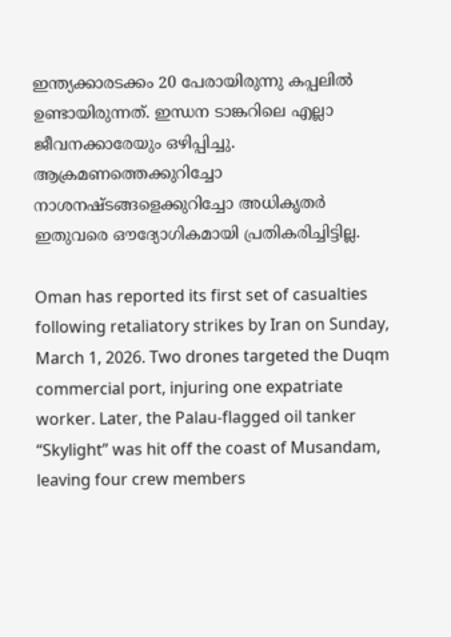ഇന്ത്യക്കാരടക്കം 20 പേരായിരുന്നു കപ്പലിൽ ഉണ്ടായിരുന്നത്. ഇന്ധന ടാങ്കറിലെ എല്ലാ ജീവനക്കാരേയും ഒഴിപ്പിച്ചു. ആക്രമണത്തെക്കുറിച്ചോ നാശനഷ്ടങ്ങളെക്കുറിച്ചോ അധികൃതർ ഇതുവരെ ഔദ്യോഗികമായി പ്രതികരിച്ചിട്ടില്ല.

Oman has reported its first set of casualties following retaliatory strikes by Iran on Sunday, March 1, 2026. Two drones targeted the Duqm commercial port, injuring one expatriate worker. Later, the Palau-flagged oil tanker “Skylight” was hit off the coast of Musandam, leaving four crew members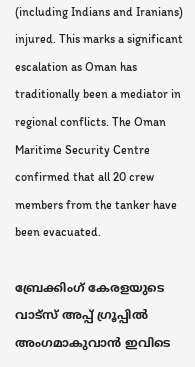(including Indians and Iranians) injured. This marks a significant escalation as Oman has traditionally been a mediator in regional conflicts. The Oman Maritime Security Centre confirmed that all 20 crew members from the tanker have been evacuated.

ബ്രേക്കിംഗ് കേരളയുടെ വാട്സ് അപ്പ് ഗ്രൂപ്പിൽ അംഗമാകുവാൻ ഇവിടെ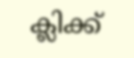ക്ലിക്ക്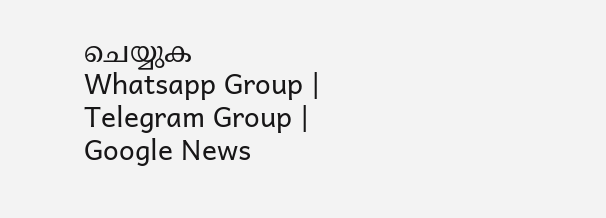ചെയ്യുക Whatsapp Group | Telegram Group | Google News